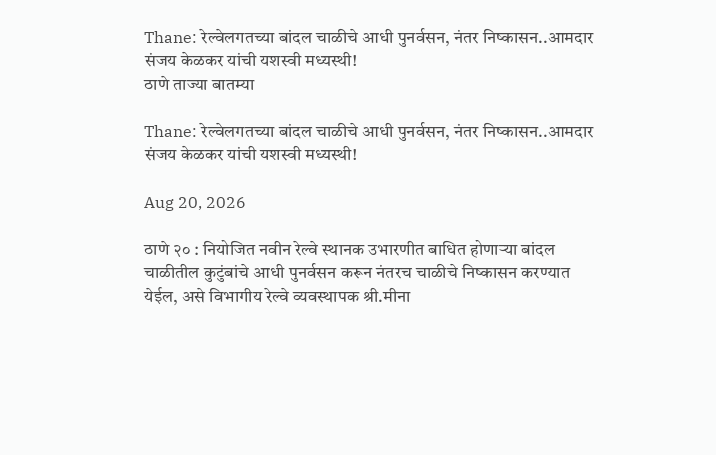Thane: रेल्वेलगतच्या बांदल चाळीचे आधी पुनर्वसन, नंतर निष्कासन..आमदार संजय केळकर यांची यशस्वी मध्यस्थी!
ठाणे ताज्या बातम्या

Thane: रेल्वेलगतच्या बांदल चाळीचे आधी पुनर्वसन, नंतर निष्कासन..आमदार संजय केळकर यांची यशस्वी मध्यस्थी!

Aug 20, 2026

ठाणे २० : नियोजित नवीन रेल्वे स्थानक उभारणीत बाधित होणाऱ्या बांदल चाळीतील कुटुंबांचे आधी पुनर्वसन करून नंतरच चाळीचे निष्कासन करण्यात येईल, असे विभागीय रेल्वे व्यवस्थापक श्री.मीना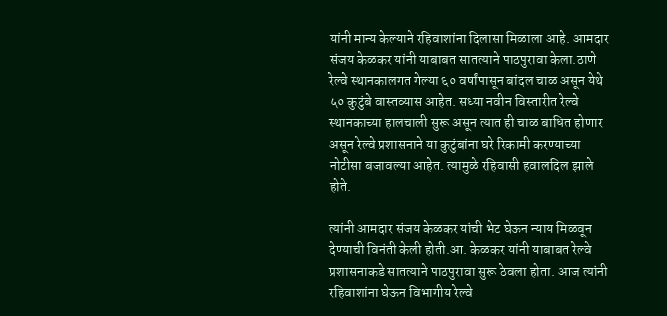यांनी मान्य केल्याने रहिवाशांना दिलासा मिळाला आहे. आमदार संजय केळकर यांनी याबाबत सातत्याने पाठपुरावा केला.ठाणे रेल्वे स्थानकालगत गेल्या ६० वर्षांपासून बांदल चाळ असून येथे ५० कुटुंबे वास्तव्यास आहेत. सध्या नवीन विस्तारीत रेल्वे स्थानकाच्या हालचाली सुरू असून त्यात ही चाळ बाधित होणार असून रेल्वे प्रशासनाने या कुटुंबांना घरे रिकामी करण्याच्या नोटीसा बजावल्या आहेत. त्यामुळे रहिवासी हवालदिल झाले होते.

त्यांनी आमदार संजय केळकर यांची भेट घेऊन न्याय मिळवून देण्याची विनंती केली होती.आ. केळकर यांनी याबाबत रेल्वे प्रशासनाकडे सातत्याने पाठपुरावा सुरू ठेवला होता. आज त्यांनी रहिवाशांना घेऊन विभागीय रेल्वे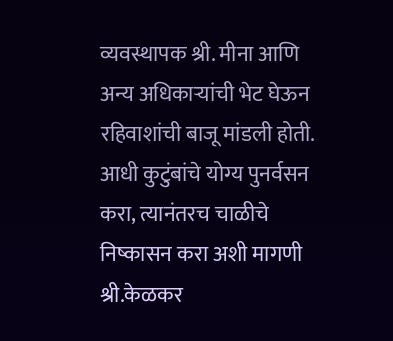व्यवस्थापक श्री. मीना आणि अन्य अधिकाऱ्यांची भेट घेऊन रहिवाशांची बाजू मांडली होती. आधी कुटुंबांचे योग्य पुनर्वसन करा, त्यानंतरच चाळीचे निष्कासन करा अशी मागणी श्री.केळकर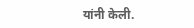यांनी केली.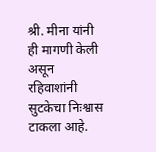श्री. मीना यांनी ही मागणी केली असून रहिवाशांनी सुटकेचा निःश्वास टाकला आहे.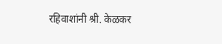रहिवाशांनी श्री. केळकर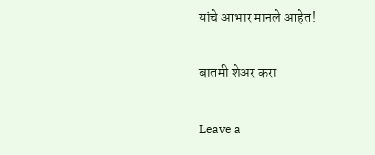यांचे आभार मानले आहेत!

बातमी शेअर करा

Leave a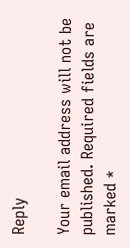Reply

Your email address will not be published. Required fields are marked *